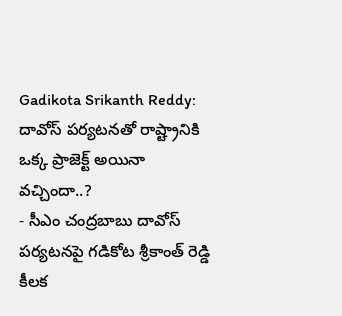Gadikota Srikanth Reddy: దావోస్ పర్యటనతో రాష్ట్రానికి ఒక్క ప్రాజెక్ట్ అయినా వచ్చిందా..?
- సీఎం చంద్రబాబు దావోస్ పర్యటనపై గడికోట శ్రీకాంత్ రెడ్డి కీలక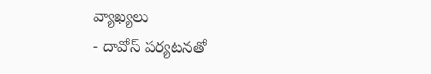వ్యాఖ్యలు
- దావోస్ పర్యటనతో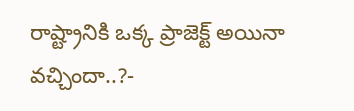రాష్ట్రానికి ఒక్క ప్రాజెక్ట్ అయినా వచ్చిందా..?-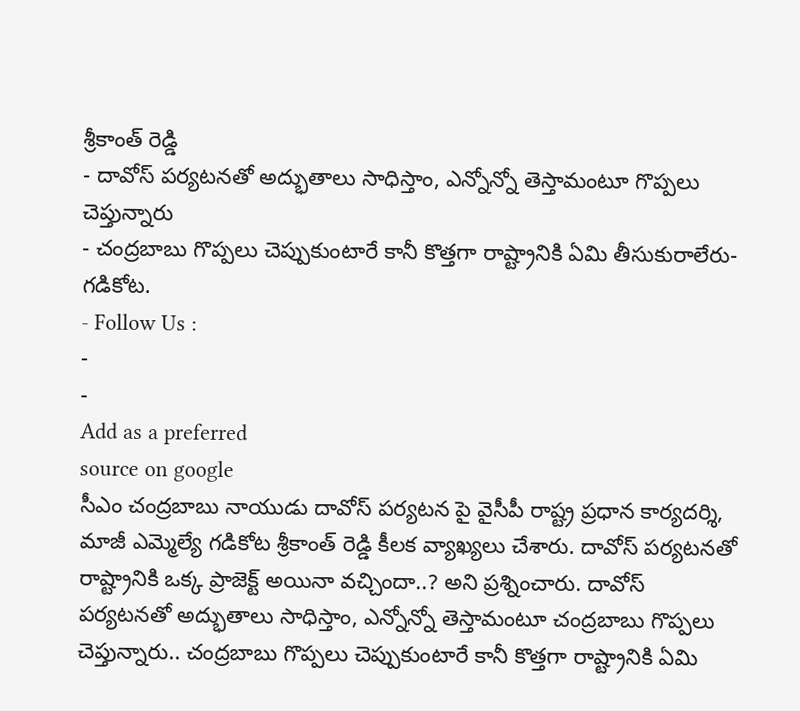శ్రీకాంత్ రెడ్డి
- దావోస్ పర్యటనతో అద్భుతాలు సాధిస్తాం, ఎన్నోన్నో తెస్తామంటూ గొప్పలు చెప్తున్నారు
- చంద్రబాబు గొప్పలు చెప్పుకుంటారే కానీ కొత్తగా రాష్ట్రానికి ఏమి తీసుకురాలేరు- గడికోట.
- Follow Us :
-
-
Add as a preferred
source on google
సీఎం చంద్రబాబు నాయుడు దావోస్ పర్యటన పై వైసీపీ రాష్ట్ర ప్రధాన కార్యదర్శి, మాజీ ఎమ్మెల్యే గడికోట శ్రీకాంత్ రెడ్డి కీలక వ్యాఖ్యలు చేశారు. దావోస్ పర్యటనతో రాష్ట్రానికి ఒక్క ప్రాజెక్ట్ అయినా వచ్చిందా..? అని ప్రశ్నించారు. దావోస్ పర్యటనతో అద్భుతాలు సాధిస్తాం, ఎన్నోన్నో తెస్తామంటూ చంద్రబాబు గొప్పలు చెప్తున్నారు.. చంద్రబాబు గొప్పలు చెప్పుకుంటారే కానీ కొత్తగా రాష్ట్రానికి ఏమి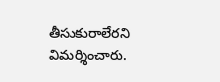తీసుకురాలేరని విమర్శించారు.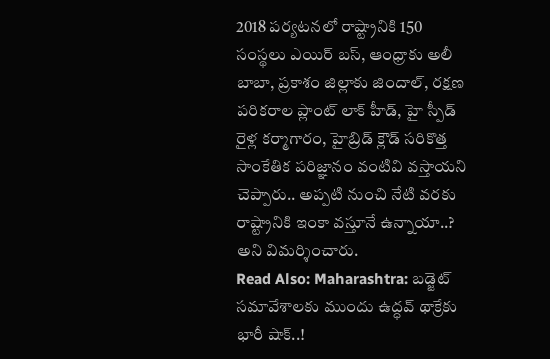2018 పర్యటనలో రాష్ట్రానికి 150 సంస్థలు ఎయిర్ బస్, ఆంధ్రాకు అలీ బాబా, ప్రకాశం జిల్లాకు జిందాల్, రక్షణ పరికరాల ప్లాంట్ లాక్ హీడ్, హై స్పీడ్ రైళ్ల కర్మాగారం, హైబ్రిడ్ క్లౌడ్ సరికొత్త సాంకేతిక పరిజ్ఞానం వంటివి వస్తాయని చెప్పారు.. అప్పటి నుంచి నేటి వరకు రాష్ట్రానికి ఇంకా వస్తూనే ఉన్నాయా..? అని విమర్శించారు.
Read Also: Maharashtra: బడ్జెట్ సమావేశాలకు ముందు ఉద్ధవ్ థాక్రేకు భారీ షాక్..!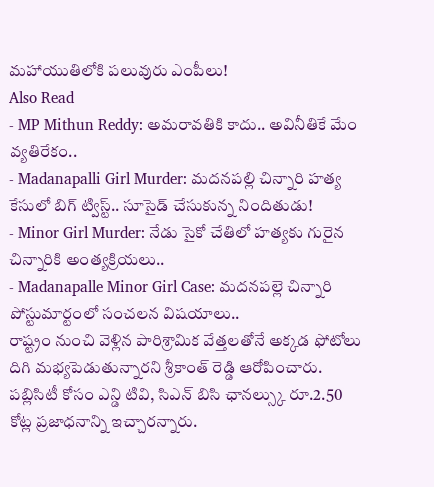మహాయుతిలోకి పలువురు ఎంపీలు!
Also Read
- MP Mithun Reddy: అమరావతికి కాదు.. అవినీతికే మేం వ్యతిరేకం..
- Madanapalli Girl Murder: మదనపల్లి చిన్నారి హత్య కేసులో బిగ్ ట్విస్ట్.. సూసైడ్ చేసుకున్న నిందితుడు!
- Minor Girl Murder: నేడు సైకో చేతిలో హత్యకు గురైన చిన్నారికి అంత్యక్రియలు..
- Madanapalle Minor Girl Case: మదనపల్లె చిన్నారి పోస్టుమార్టంలో సంచలన విషయాలు..
రాష్ట్రం నుంచి వెళ్లిన పారిశ్రామిక వేత్తలతోనే అక్కడ ఫోటోలు దిగి మభ్యపెడుతున్నారని శ్రీకాంత్ రెడ్డి ఆరోపించారు. పబ్లిసిటీ కోసం ఎన్డి టివి, సిఎన్ బిసి ఛానల్స్కు రూ.2.50 కోట్ల ప్రజాధనాన్ని ఇచ్చారన్నారు.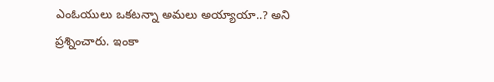ఎంఓయులు ఒకటన్నా అమలు అయ్యాయా..? అని ప్రశ్నించారు. ఇంకా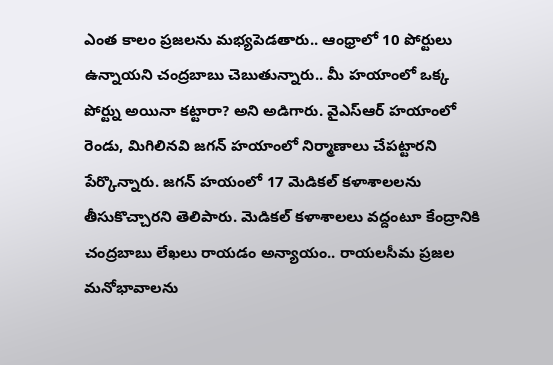ఎంత కాలం ప్రజలను మభ్యపెడతారు.. ఆంధ్రాలో 10 పోర్టులు ఉన్నాయని చంద్రబాబు చెబుతున్నారు.. మీ హయాంలో ఒక్క పోర్ట్ను అయినా కట్టారా? అని అడిగారు. వైఎస్ఆర్ హయాంలో రెండు, మిగిలినవి జగన్ హయాంలో నిర్మాణాలు చేపట్టారని పేర్కొన్నారు. జగన్ హయంలో 17 మెడికల్ కళాశాలలను తీసుకొచ్చారని తెలిపారు. మెడికల్ కళాశాలలు వద్దంటూ కేంద్రానికి చంద్రబాబు లేఖలు రాయడం అన్యాయం.. రాయలసీమ ప్రజల మనోభావాలను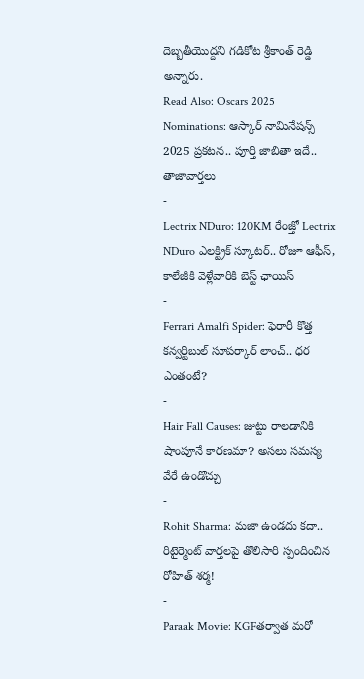దెబ్బతీయొద్దని గడికోట శ్రీకాంత్ రెడ్డి అన్నారు.
Read Also: Oscars 2025 Nominations: ఆస్కార్ నామినేషన్స్ 2025 ప్రకటన.. పూర్తి జాబితా ఇదే..
తాజావార్తలు
-
Lectrix NDuro: 120KM రేంజ్తో Lectrix NDuro ఎలక్ట్రిక్ స్కూటర్.. రోజూ ఆఫీస్, కాలేజీకి వెళ్లేవారికి బెస్ట్ ఛాయిస్
-
Ferrari Amalfi Spider: ఫెరారీ కొత్త కన్వర్టిబుల్ సూపర్కార్ లాంచ్.. ధర ఎంతంటే?
-
Hair Fall Causes: జుట్టు రాలడానికి షాంపూనే కారణమా? అసలు సమస్య వేరే ఉండొచ్చు
-
Rohit Sharma: మజా ఉండదు కదా.. రిటైర్మెంట్ వార్తలపై తొలిసారి స్పందించిన రోహిత్ శర్మ!
-
Paraak Movie: KGFతర్వాత మరో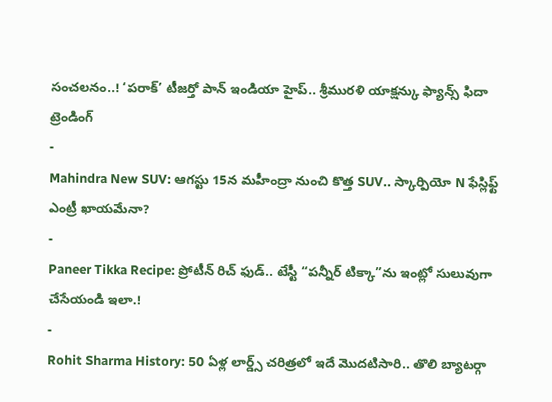సంచలనం..! ‘పరాక్’ టీజర్తో పాన్ ఇండియా హైప్.. శ్రీమురళి యాక్షన్కు ఫ్యాన్స్ ఫిదా
ట్రెండింగ్
-
Mahindra New SUV: ఆగస్టు 15న మహీంద్రా నుంచి కొత్త SUV.. స్కార్పియో N ఫేస్లిఫ్ట్ ఎంట్రీ ఖాయమేనా?
-
Paneer Tikka Recipe: ప్రోటీన్ రిచ్ ఫుడ్.. టేస్టీ “పన్నీర్ టిక్కా”ను ఇంట్లో సులువుగా చేసేయండి ఇలా.!
-
Rohit Sharma History: 50 ఏళ్ల లార్డ్స్ చరిత్రలో ఇదే మొదటిసారి.. తొలి బ్యాటర్గా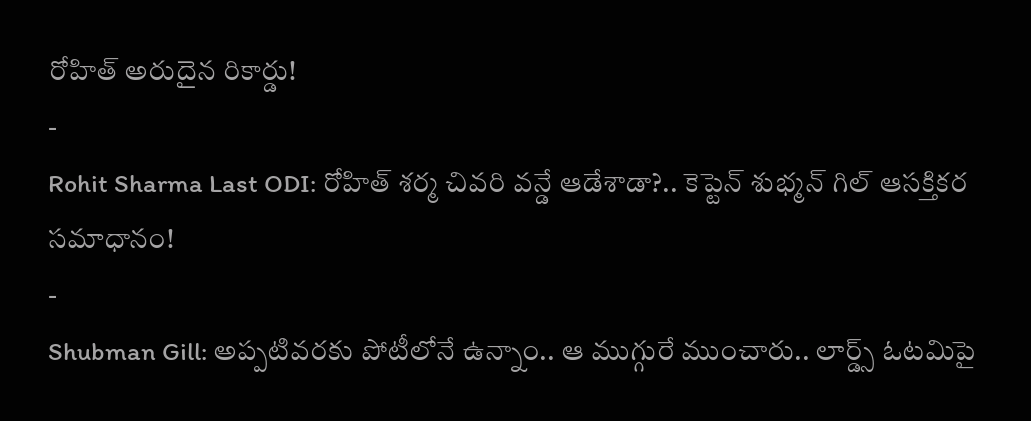రోహిత్ అరుదైన రికార్డు!
-
Rohit Sharma Last ODI: రోహిత్ శర్మ చివరి వన్డే ఆడేశాడా?.. కెప్టెన్ శుభ్మన్ గిల్ ఆసక్తికర సమాధానం!
-
Shubman Gill: అప్పటివరకు పోటీలోనే ఉన్నాం.. ఆ ముగ్గురే ముంచారు.. లార్డ్స్ ఓటమిపై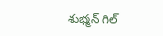శుభ్మన్ గిల్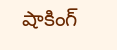షాకింగ్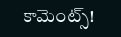కామెంట్స్!